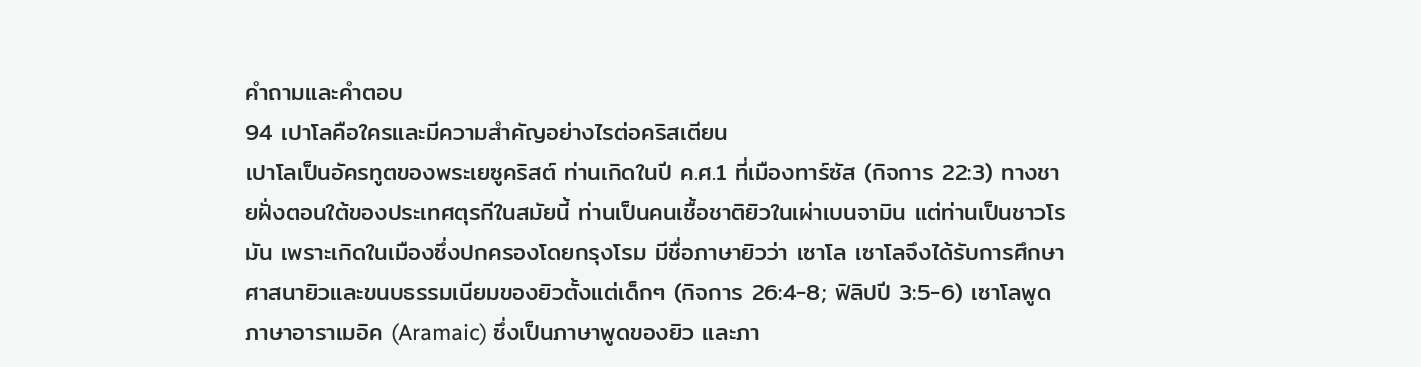คำถามและคำตอบ
94 เปาโลคือใครและมีความสำคัญอย่างไรต่อคริสเตียน
เปาโลเป็นอัครทูตของพระเยซูคริสต์ ท่านเกิดในปี ค.ศ.1 ที่เมืองทาร์ซัส (กิจการ 22:3) ทางชายฝั่งตอนใต้ของประเทศตุรกีในสมัยนี้ ท่านเป็นคนเชื้อชาติยิวในเผ่าเบนจามิน แต่ท่านเป็นชาวโรมัน เพราะเกิดในเมืองซึ่งปกครองโดยกรุงโรม มีชื่อภาษายิวว่า เซาโล เซาโลจึงได้รับการศึกษาศาสนายิวและขนบธรรมเนียมของยิวตั้งแต่เด็กๆ (กิจการ 26:4-8; ฟิลิปปี 3:5-6) เซาโลพูดภาษาอาราเมอิค (Aramaic) ซึ่งเป็นภาษาพูดของยิว และภา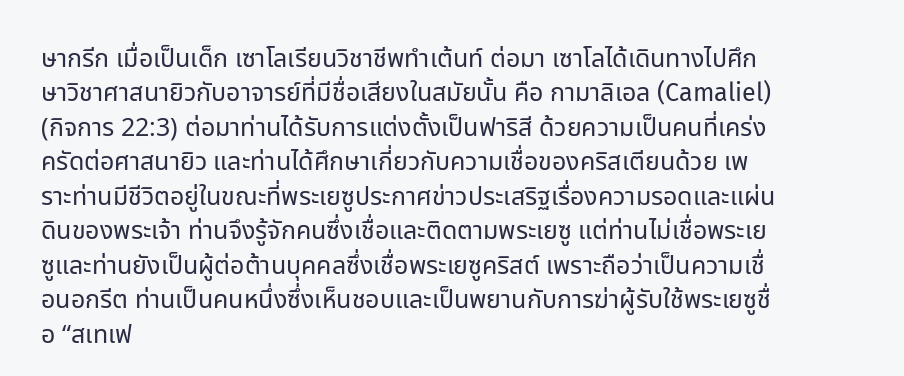ษากรีก เมื่อเป็นเด็ก เซาโลเรียนวิชาชีพทำเต้นท์ ต่อมา เซาโลได้เดินทางไปศึกษาวิชาศาสนายิวกับอาจารย์ที่มีชื่อเสียงในสมัยนั้น คือ กามาลิเอล (Camaliel) (กิจการ 22:3) ต่อมาท่านได้รับการแต่งตั้งเป็นฟาริสี ด้วยความเป็นคนที่เคร่งครัดต่อศาสนายิว และท่านได้ศึกษาเกี่ยวกับความเชื่อของคริสเตียนด้วย เพราะท่านมีชีวิตอยู่ในขณะที่พระเยซูประกาศข่าวประเสริฐเรื่องความรอดและแผ่นดินของพระเจ้า ท่านจึงรู้จักคนซึ่งเชื่อและติดตามพระเยซู แต่ท่านไม่เชื่อพระเยซูและท่านยังเป็นผู้ต่อต้านบุคคลซึ่งเชื่อพระเยซูคริสต์ เพราะถือว่าเป็นความเชื่อนอกรีต ท่านเป็นคนหนึ่งซึ่งเห็นชอบและเป็นพยานกับการฆ่าผู้รับใช้พระเยซูชื่อ “สเทเฟ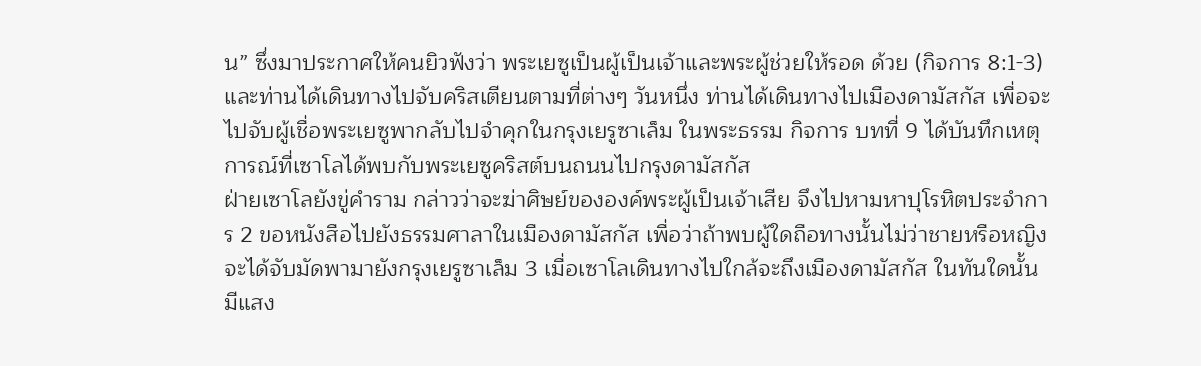น” ซึ่งมาประกาศให้คนยิวฟังว่า พระเยซูเป็นผู้เป็นเจ้าและพระผู้ช่วยให้รอด ด้วย (กิจการ 8:1-3) และท่านได้เดินทางไปจับคริสเตียนตามที่ต่างๆ วันหนึ่ง ท่านได้เดินทางไปเมืองดามัสกัส เพื่อจะไปจับผู้เชื่อพระเยซูพากลับไปจำคุกในกรุงเยรูซาเล็ม ในพระธรรม กิจการ บทที่ 9 ได้บันทึกเหตุการณ์ที่เซาโลได้พบกับพระเยซูคริสต์บนถนนไปกรุงดามัสกัส
ฝ่ายเซาโลยังขู่คำราม กล่าวว่าจะฆ่าศิษย์ขององค์พระผู้เป็นเจ้าเสีย จึงไปหามหาปุโรหิตประจำการ 2 ขอหนังสือไปยังธรรมศาลาในเมืองดามัสกัส เพื่อว่าถ้าพบผู้ใดถือทางนั้นไม่ว่าชายหรือหญิง จะได้จับมัดพามายังกรุงเยรูซาเล็ม 3 เมื่อเซาโลเดินทางไปใกล้จะถึงเมืองดามัสกัส ในทันใดนั้น มีแสง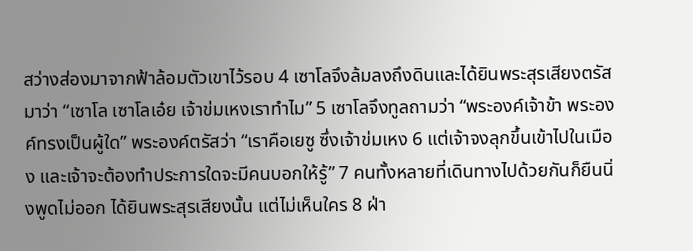สว่างส่องมาจากฟ้าล้อมตัวเขาไว้รอบ 4 เซาโลจึงล้มลงถึงดินและได้ยินพระสุรเสียงตรัสมาว่า “เซาโล เซาโลเอ๋ย เจ้าข่มเหงเราทำไม” 5 เซาโลจึงทูลถามว่า “พระองค์เจ้าข้า พระองค์ทรงเป็นผู้ใด” พระองค์ตรัสว่า “เราคือเยซู ซึ่งเจ้าข่มเหง 6 แต่เจ้าจงลุกขึ้นเข้าไปในเมือง และเจ้าจะต้องทำประการใดจะมีคนบอกให้รู้” 7 คนทั้งหลายที่เดินทางไปด้วยกันก็ยืนนิ่งพูดไม่ออก ได้ยินพระสุรเสียงนั้น แต่ไม่เห็นใคร 8 ฝ่า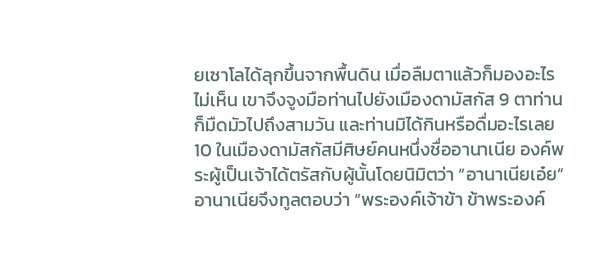ยเซาโลได้ลุกขึ้นจากพื้นดิน เมื่อลืมตาแล้วก็มองอะไรไม่เห็น เขาจึงจูงมือท่านไปยังเมืองดามัสกัส 9 ตาท่านก็มืดมัวไปถึงสามวัน และท่านมิได้กินหรือดื่มอะไรเลย 10 ในเมืองดามัสกัสมีศิษย์คนหนึ่งชื่ออานาเนีย องค์พระผู้เป็นเจ้าได้ตรัสกับผู้นั้นโดยนิมิตว่า “อานาเนียเอ๋ย” อานาเนียจึงทูลตอบว่า “พระองค์เจ้าข้า ข้าพระองค์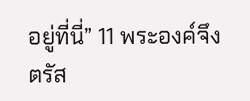อยู่ที่นี่” 11 พระองค์จึงตรัส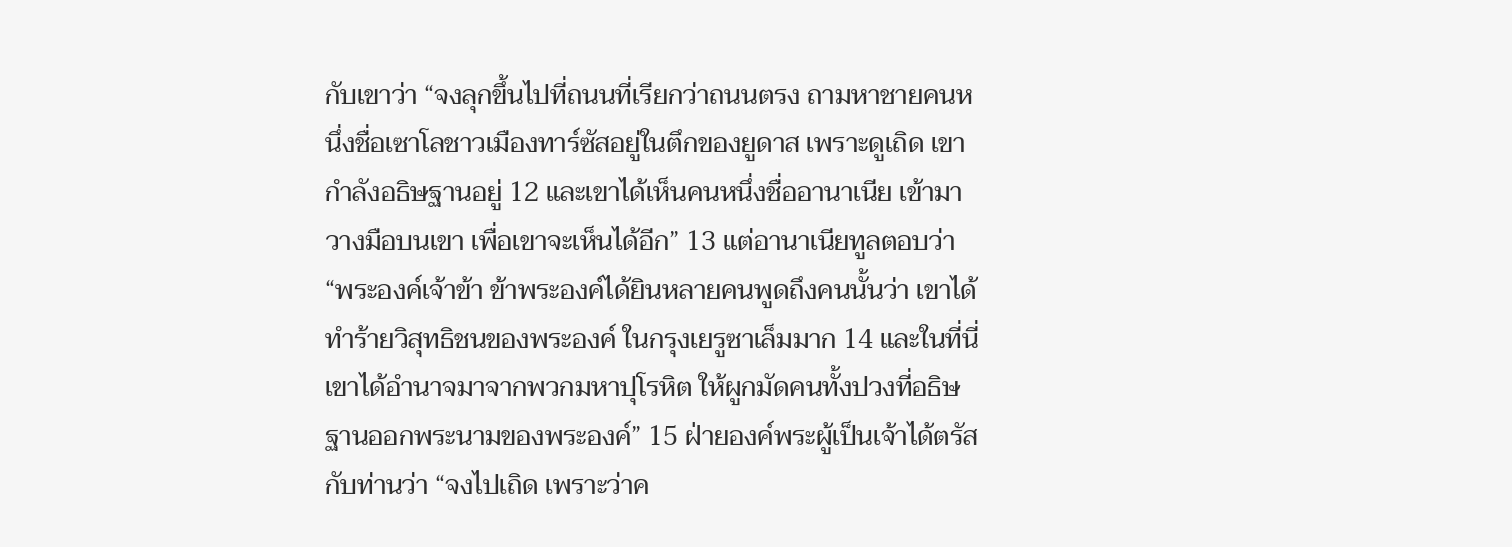กับเขาว่า “จงลุกขึ้นไปที่ถนนที่เรียกว่าถนนตรง ถามหาชายคนหนึ่งชื่อเซาโลชาวเมืองทาร์ซัสอยู่ในตึกของยูดาส เพราะดูเถิด เขากำลังอธิษฐานอยู่ 12 และเขาได้เห็นคนหนึ่งชื่ออานาเนีย เข้ามาวางมือบนเขา เพื่อเขาจะเห็นได้อีก” 13 แต่อานาเนียทูลตอบว่า “พระองค์เจ้าข้า ข้าพระองค์ได้ยินหลายคนพูดถึงคนนั้นว่า เขาได้ทำร้ายวิสุทธิชนของพระองค์ ในกรุงเยรูซาเล็มมาก 14 และในที่นี่เขาได้อำนาจมาจากพวกมหาปุโรหิต ให้ผูกมัดคนทั้งปวงที่อธิษฐานออกพระนามของพระองค์” 15 ฝ่ายองค์พระผู้เป็นเจ้าได้ตรัสกับท่านว่า “จงไปเถิด เพราะว่าค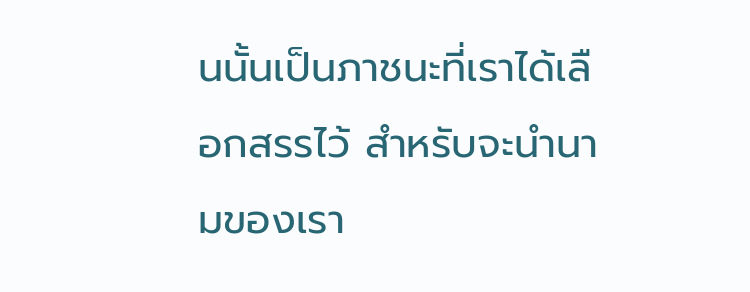นนั้นเป็นภาชนะที่เราได้เลือกสรรไว้ สำหรับจะนำนามของเรา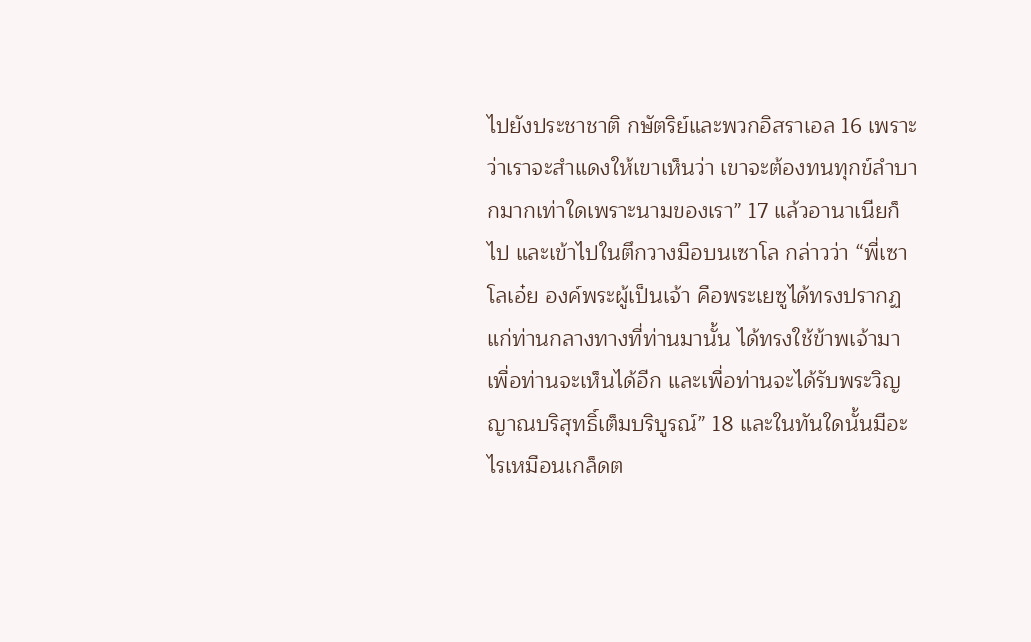ไปยังประชาชาติ กษัตริย์และพวกอิสราเอล 16 เพราะว่าเราจะสำแดงให้เขาเห็นว่า เขาจะต้องทนทุกข์ลำบากมากเท่าใดเพราะนามของเรา” 17 แล้วอานาเนียก็ไป และเข้าไปในตึกวางมือบนเซาโล กล่าวว่า “พี่เซาโลเอ๋ย องค์พระผู้เป็นเจ้า คือพระเยซูได้ทรงปรากฏแก่ท่านกลางทางที่ท่านมานั้น ได้ทรงใช้ข้าพเจ้ามา เพื่อท่านจะเห็นได้อีก และเพื่อท่านจะได้รับพระวิญญาณบริสุทธิ์เต็มบริบูรณ์” 18 และในทันใดนั้นมีอะไรเหมือนเกล็ดต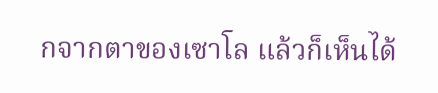กจากตาของเซาโล แล้วก็เห็นได้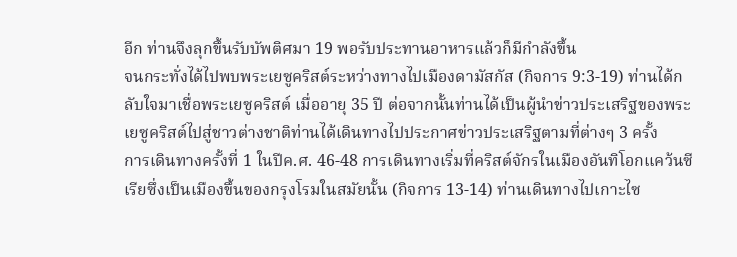อีก ท่านจึงลุกขึ้นรับบัพติศมา 19 พอรับประทานอาหารแล้วก็มีกำลังขึ้น
จนกระทั่งได้ไปพบพระเยซูคริสต์ระหว่างทางไปเมืองดามัสกัส (กิจการ 9:3-19) ท่านได้กลับใจมาเชื่อพระเยซูคริสต์ เมื่ออายุ 35 ปี ต่อจากนั้นท่านได้เป็นผู้นำข่าวประเสริฐของพระเยซูคริสต์ไปสู่ชาวต่างชาติท่านได้เดินทางไปประกาศข่าวประเสริฐตามที่ต่างๆ 3 ครั้ง
การเดินทางครั้งที่ 1 ในปีค.ศ. 46-48 การเดินทางเริ่มที่คริสต์จักรในเมืองอันทิโอกแคว้นซีเรียซึ่งเป็นเมืองขึ้นของกรุงโรมในสมัยนั้น (กิจการ 13-14) ท่านเดินทางไปเกาะไซ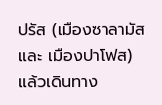ปรัส (เมืองซาลามัส และ เมืองปาโฟส) แล้วเดินทาง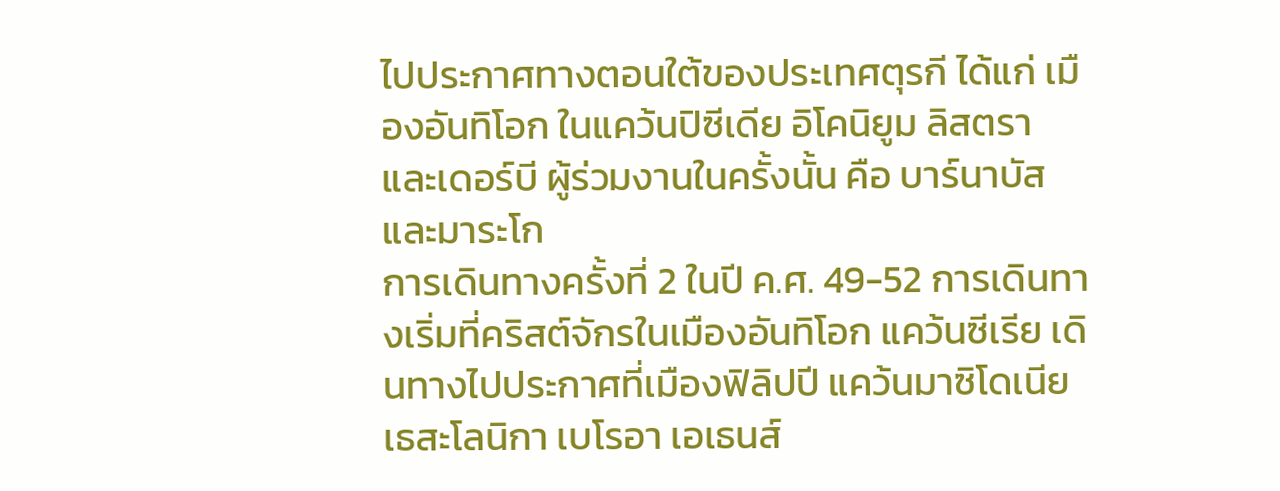ไปประกาศทางตอนใต้ของประเทศตุรกี ได้แก่ เมืองอันทิโอก ในแคว้นปิซีเดีย อิโคนิยูม ลิสตรา และเดอร์บี ผู้ร่วมงานในครั้งนั้น คือ บาร์นาบัส และมาระโก
การเดินทางครั้งที่ 2 ในปี ค.ศ. 49-52 การเดินทางเริ่มที่คริสต์จักรในเมืองอันทิโอก แคว้นซีเรีย เดินทางไปประกาศที่เมืองฟิลิปปี แคว้นมาซิโดเนีย เธสะโลนิกา เบโรอา เอเธนส์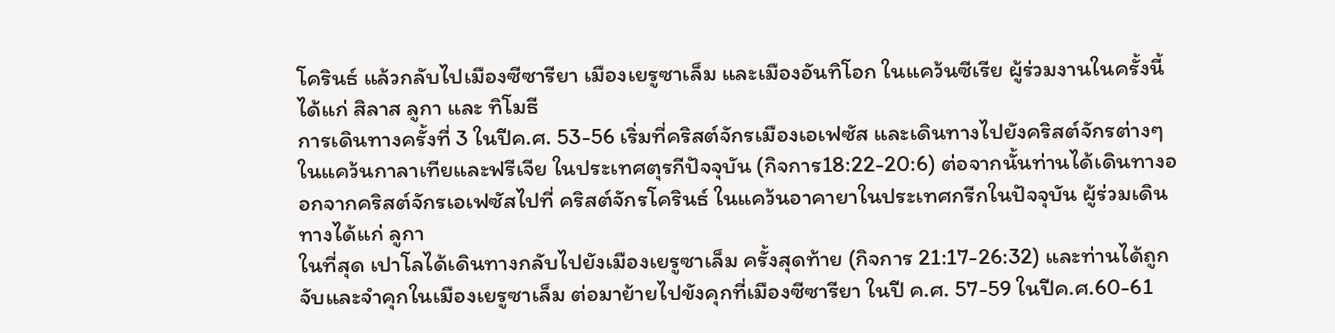โครินธ์ แล้วกลับไปเมืองซีซารียา เมืองเยรูซาเล็ม และเมืองอันทิโอก ในแคว้นซีเรีย ผู้ร่วมงานในครั้งนี้ ได้แก่ สิลาส ลูกา และ ทิโมธี
การเดินทางครั้งที่ 3 ในปีค.ศ. 53-56 เริ่มที่คริสต์จักรเมืองเอเฟซัส และเดินทางไปยังคริสต์จักรต่างๆ ในแคว้นกาลาเทียและฟรีเจีย ในประเทศตุรกีปัจจุบัน (กิจการ18:22-20:6) ต่อจากนั้นท่านได้เดินทางออกจากคริสต์จักรเอเฟซัสไปที่ คริสต์จักรโครินธ์ ในแคว้นอาคายาในประเทศกรีกในปัจจุบัน ผู้ร่วมเดินทางได้แก่ ลูกา
ในที่สุด เปาโลได้เดินทางกลับไปยังเมืองเยรูซาเล็ม ครั้งสุดท้าย (กิจการ 21:17-26:32) และท่านได้ถูกจับและจำคุกในเมืองเยรูซาเล็ม ต่อมาย้ายไปขังคุกที่เมืองซีซารียา ในปี ค.ศ. 57-59 ในปีค.ศ.60-61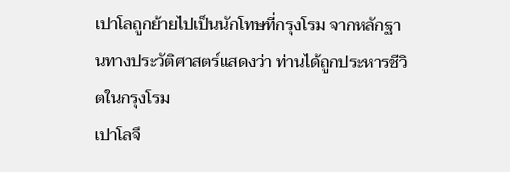เปาโลถูกย้ายไปเป็นนักโทษที่กรุงโรม จากหลักฐานทางประวัติศาสตร์แสดงว่า ท่านได้ถูกประหารชีวิตในกรุงโรม
เปาโลจึ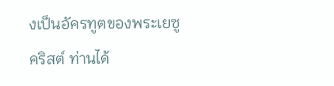งเป็นอัครทูตของพระเยซูคริสต์ ท่านได้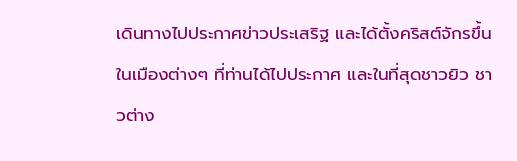เดินทางไปประกาศข่าวประเสริฐ และได้ตั้งคริสต์จักรขึ้นในเมืองต่างๆ ที่ท่านได้ไปประกาศ และในที่สุดชาวยิว ชาวต่าง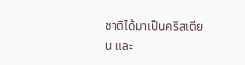ชาติได้มาเป็นคริสเตียน และ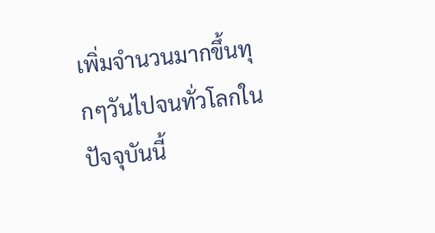เพิ่มจำนวนมากขึ้นทุกๆวันไปจนทั่วโลกในปัจจุบันนี้